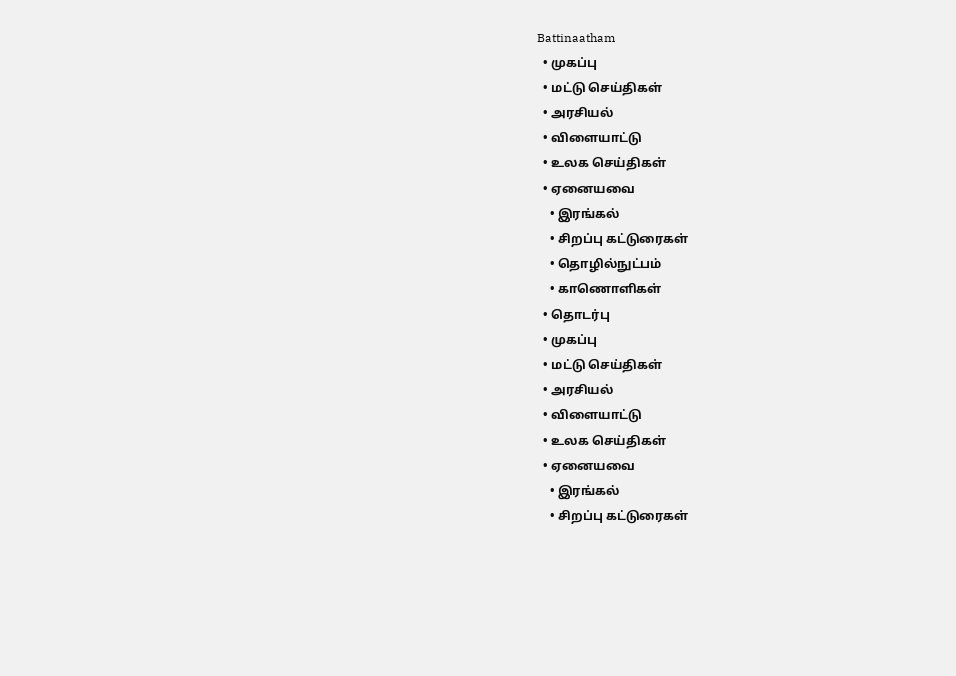Battinaatham
  • முகப்பு
  • மட்டு செய்திகள்
  • அரசியல்
  • விளையாட்டு
  • உலக செய்திகள்
  • ஏனையவை
    • இரங்கல்
    • சிறப்பு கட்டுரைகள்
    • தொழில்நுட்பம்
    • காணொளிகள்
  • தொடர்பு
  • முகப்பு
  • மட்டு செய்திகள்
  • அரசியல்
  • விளையாட்டு
  • உலக செய்திகள்
  • ஏனையவை
    • இரங்கல்
    • சிறப்பு கட்டுரைகள்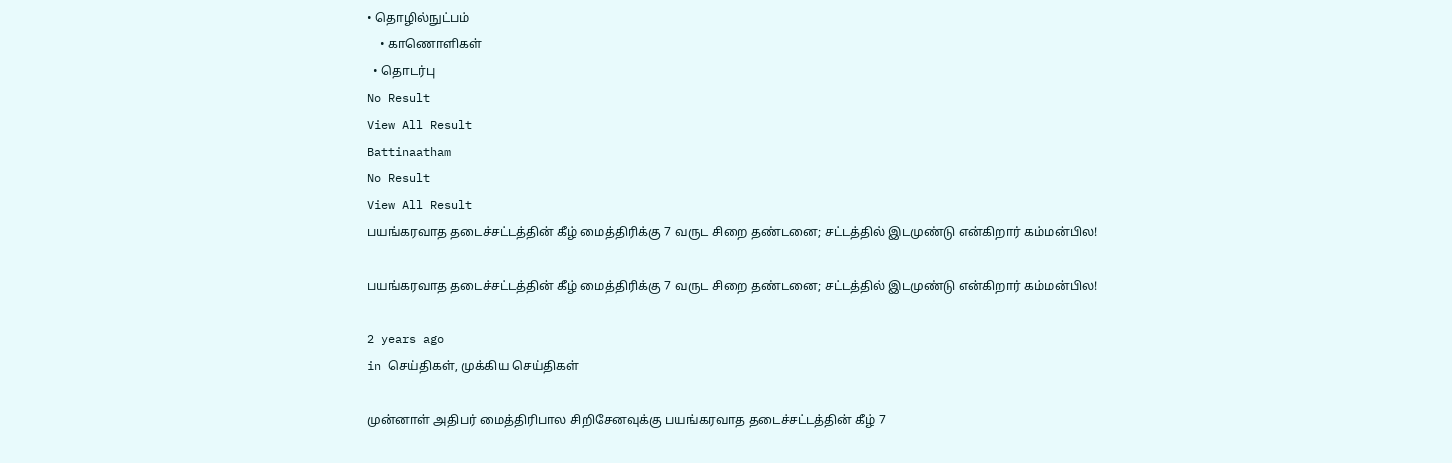• தொழில்நுட்பம்
    • காணொளிகள்
  • தொடர்பு
No Result
View All Result
Battinaatham
No Result
View All Result
பயங்கரவாத தடைச்சட்டத்தின் கீழ் மைத்திரிக்கு 7 வருட சிறை தண்டனை; சட்டத்தில் இடமுண்டு என்கிறார் கம்மன்பில!

பயங்கரவாத தடைச்சட்டத்தின் கீழ் மைத்திரிக்கு 7 வருட சிறை தண்டனை; சட்டத்தில் இடமுண்டு என்கிறார் கம்மன்பில!

2 years ago
in செய்திகள், முக்கிய செய்திகள்

முன்னாள் அதிபர் மைத்திரிபால சிறிசேனவுக்கு பயங்கரவாத தடைச்சட்டத்தின் கீழ் 7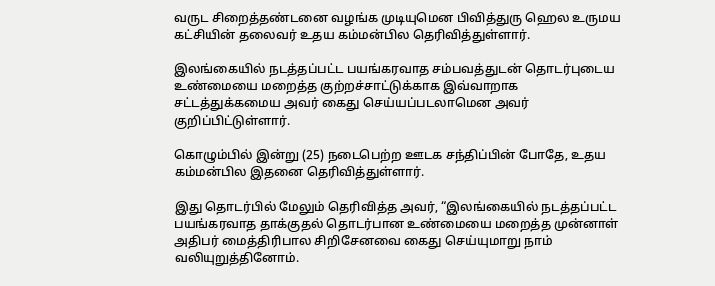வருட சிறைத்தண்டனை வழங்க முடியுமென பிவித்துரு ஹெல உருமய கட்சியின் தலைவர் உதய கம்மன்பில தெரிவித்துள்ளார்.

இலங்கையில் நடத்தப்பட்ட பயங்கரவாத சம்பவத்துடன் தொடர்புடைய உண்மையை மறைத்த குற்றச்சாட்டுக்காக இவ்வாறாக சட்டத்துக்கமைய அவர் கைது செய்யப்படலாமென அவர் குறிப்பிட்டுள்ளார்.

கொழும்பில் இன்று (25) நடைபெற்ற ஊடக சந்திப்பின் போதே, உதய கம்மன்பில இதனை தெரிவித்துள்ளார்.

இது தொடர்பில் மேலும் தெரிவித்த அவர், “இலங்கையில் நடத்தப்பட்ட பயங்கரவாத தாக்குதல் தொடர்பான உண்மையை மறைத்த முன்னாள் அதிபர் மைத்திரிபால சிறிசேனவை கைது செய்யுமாறு நாம் வலியுறுத்தினோம்.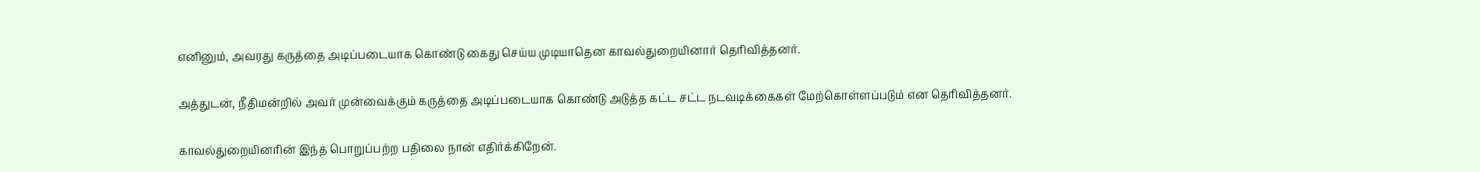எனினும், அவரது கருத்தை அடிப்படையாக கொண்டு கைது செய்ய முடியாதென காவல்துறையினார் தெரிவித்தனர்.

அத்துடன், நீதிமன்றில் அவர் முன்வைக்கும் கருத்தை அடிப்படையாக கொண்டு அடுத்த கட்ட சட்ட நடவடிக்கைகள் மேற்கொள்ளப்படும் என தெரிவித்தனர்.

காவல்துறையினரின் இந்த பொறுப்பற்ற பதிலை நான் எதிர்க்கிறேன்.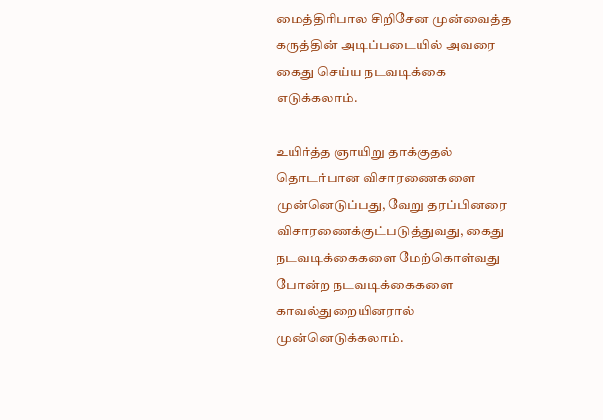மைத்திரிபால சிறிசேன முன்வைத்த கருத்தின் அடிப்படையில் அவரை கைது செய்ய நடவடிக்கை எடுக்கலாம்.

உயிர்த்த ஞாயிறு தாக்குதல் தொடர்பான விசாரணைகளை முன்னெடுப்பது, வேறு தரப்பினரை விசாரணைக்குட்படுத்துவது, கைது நடவடிக்கைகளை மேற்கொள்வது போன்ற நடவடிக்கைகளை காவல்துறையினரால் முன்னெடுக்கலாம்.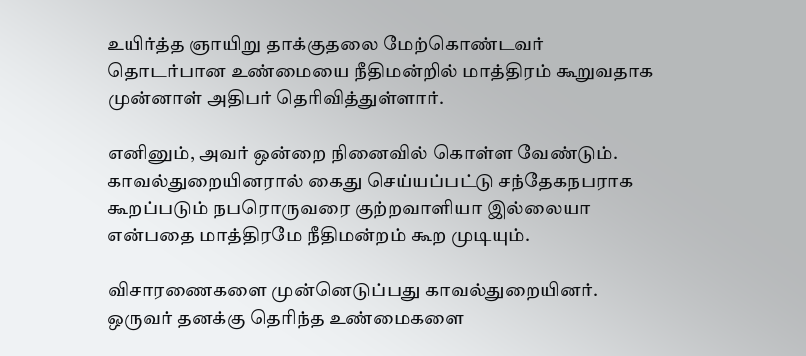உயிர்த்த ஞாயிறு தாக்குதலை மேற்கொண்டவர் தொடர்பான உண்மையை நீதிமன்றில் மாத்திரம் கூறுவதாக முன்னாள் அதிபர் தெரிவித்துள்ளார்.

எனினும், அவர் ஒன்றை நினைவில் கொள்ள வேண்டும். காவல்துறையினரால் கைது செய்யப்பட்டு சந்தேகநபராக கூறப்படும் நபரொருவரை குற்றவாளியா இல்லையா என்பதை மாத்திரமே நீதிமன்றம் கூற முடியும்.

விசாரணைகளை முன்னெடுப்பது காவல்துறையினர். ஒருவர் தனக்கு தெரிந்த உண்மைகளை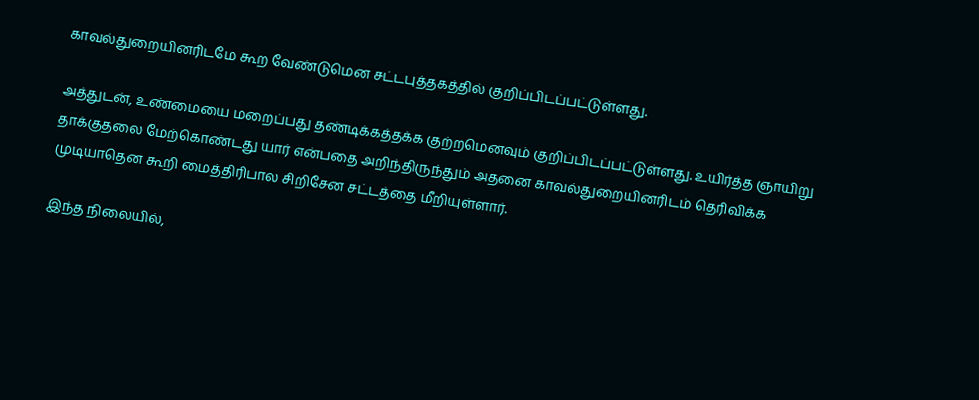காவல்துறையினரிடமே கூற வேண்டுமென சட்டபுத்தகத்தில் குறிப்பிடப்பட்டுள்ளது.

அத்துடன், உண்மையை மறைப்பது தண்டிக்கத்தக்க குற்றமெனவும் குறிப்பிடப்பட்டுள்ளது. உயிர்த்த ஞாயிறு தாக்குதலை மேற்கொண்டது யார் என்பதை அறிந்திருந்தும் அதனை காவல்துறையினரிடம் தெரிவிக்க முடியாதென கூறி மைத்திரிபால சிறிசேன சட்டத்தை மீறியுள்ளார்.

இந்த நிலையில்,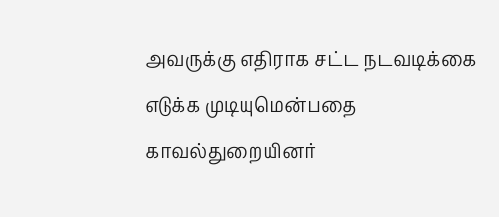அவருக்கு எதிராக சட்ட நடவடிக்கை எடுக்க முடியுமென்பதை காவல்துறையினர்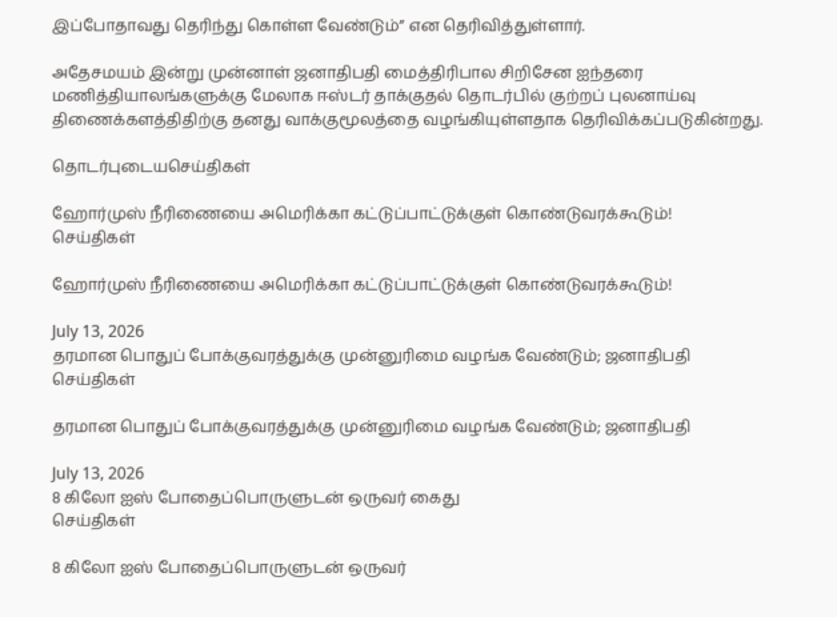இப்போதாவது தெரிந்து கொள்ள வேண்டும்” என தெரிவித்துள்ளார்.

அதேசமயம் இன்று முன்னாள் ஜனாதிபதி மைத்திரிபால சிறிசேன ஐந்தரை மணித்தியாலங்களுக்கு மேலாக ஈஸ்டர் தாக்குதல் தொடர்பில் குற்றப் புலனாய்வு திணைக்களத்திதிற்கு தனது வாக்குமூலத்தை வழங்கியுள்ளதாக தெரிவிக்கப்படுகின்றது.

தொடர்புடையசெய்திகள்

ஹோர்முஸ் நீரிணையை அமெரிக்கா கட்டுப்பாட்டுக்குள் கொண்டுவரக்கூடும்!
செய்திகள்

ஹோர்முஸ் நீரிணையை அமெரிக்கா கட்டுப்பாட்டுக்குள் கொண்டுவரக்கூடும்!

July 13, 2026
தரமான பொதுப் போக்குவரத்துக்கு முன்னுரிமை வழங்க வேண்டும்; ஜனாதிபதி
செய்திகள்

தரமான பொதுப் போக்குவரத்துக்கு முன்னுரிமை வழங்க வேண்டும்; ஜனாதிபதி

July 13, 2026
8 கிலோ ஐஸ் போதைப்பொருளுடன் ஒருவர் கைது
செய்திகள்

8 கிலோ ஐஸ் போதைப்பொருளுடன் ஒருவர்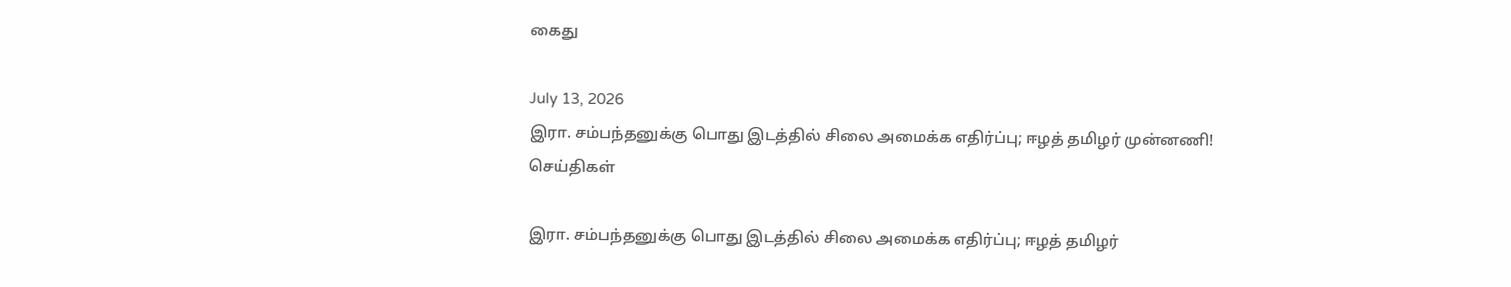கைது

July 13, 2026
இரா. சம்பந்தனுக்கு பொது இடத்தில் சிலை அமைக்க எதிர்ப்பு; ஈழத் தமிழர் முன்னணி!
செய்திகள்

இரா. சம்பந்தனுக்கு பொது இடத்தில் சிலை அமைக்க எதிர்ப்பு; ஈழத் தமிழர்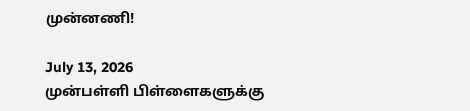முன்னணி!

July 13, 2026
முன்பள்ளி பிள்ளைகளுக்கு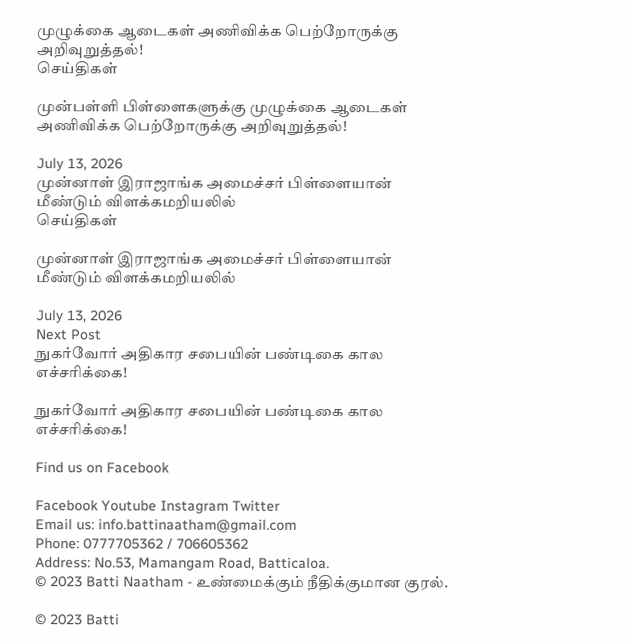முழுக்கை ஆடைகள் அணிவிக்க பெற்றோருக்கு அறிவுறுத்தல்!
செய்திகள்

முன்பள்ளி பிள்ளைகளுக்கு முழுக்கை ஆடைகள் அணிவிக்க பெற்றோருக்கு அறிவுறுத்தல்!

July 13, 2026
முன்னாள் இராஜாங்க அமைச்சர் பிள்ளையான் மீண்டும் விளக்கமறியலில்
செய்திகள்

முன்னாள் இராஜாங்க அமைச்சர் பிள்ளையான் மீண்டும் விளக்கமறியலில்

July 13, 2026
Next Post
நுகர்வோர் அதிகார சபையின் பண்டிகை கால எச்சரிக்கை!

நுகர்வோர் அதிகார சபையின் பண்டிகை கால எச்சரிக்கை!

Find us on Facebook

Facebook Youtube Instagram Twitter
Email us: info.battinaatham@gmail.com
Phone: 0777705362 / 706605362
Address: No.53, Mamangam Road, Batticaloa.
© 2023 Batti Naatham - உண்மைக்கும் நீதிக்குமான குரல்.

© 2023 Batti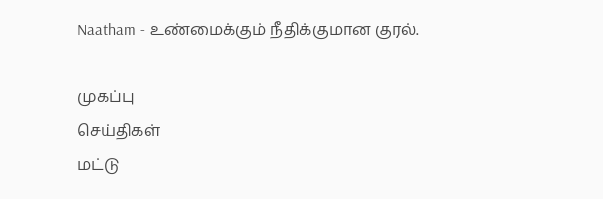Naatham - உண்மைக்கும் நீதிக்குமான குரல்.

முகப்பு
செய்திகள்
மட்டு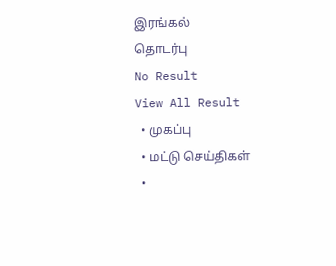இரங்கல்
தொடர்பு
No Result
View All Result
  • முகப்பு
  • மட்டு செய்திகள்
  •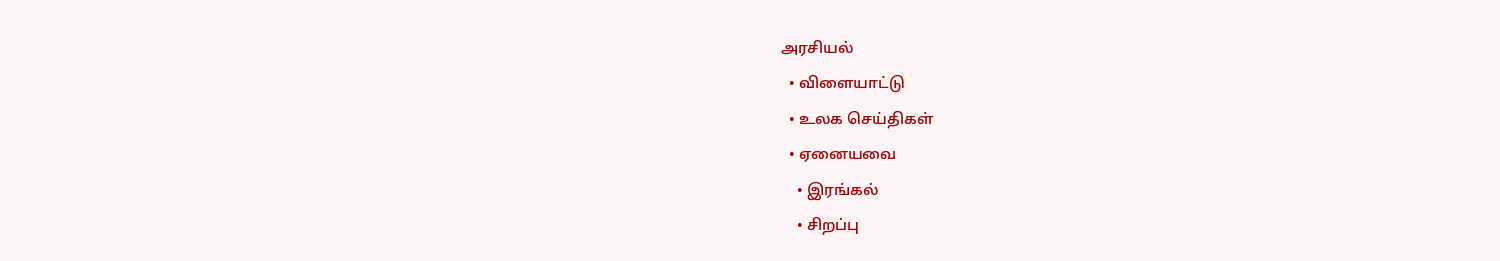அரசியல்
  • விளையாட்டு
  • உலக செய்திகள்
  • ஏனையவை
    • இரங்கல்
    • சிறப்பு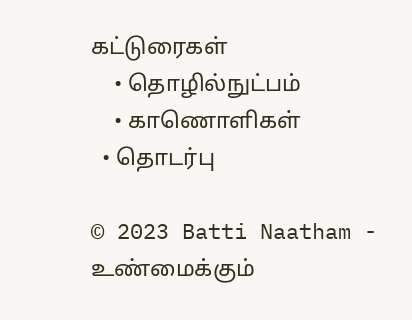கட்டுரைகள்
    • தொழில்நுட்பம்
    • காணொளிகள்
  • தொடர்பு

© 2023 Batti Naatham - உண்மைக்கும்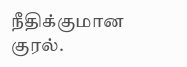நீதிக்குமான குரல்.